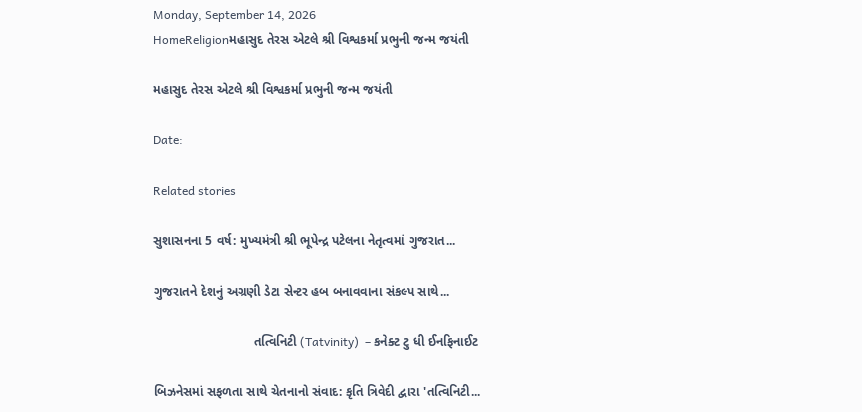Monday, September 14, 2026
HomeReligionમહાસુદ તેરસ એટલે શ્રી વિશ્વકર્મા પ્રભુની જન્મ જયંતી

મહાસુદ તેરસ એટલે શ્રી વિશ્વકર્મા પ્રભુની જન્મ જયંતી

Date:

Related stories

સુશાસનના 5 વર્ષ: મુખ્યમંત્રી શ્રી ભૂપેન્દ્ર પટેલના નેતૃત્વમાં ગુજરાત...

ગુજરાતને દેશનું અગ્રણી ડેટા સેન્ટર હબ બનાવવાના સંકલ્પ સાથે...

                            તત્વિનિટી (Tatvinity)  – કનેક્ટ ટુ ધી ઈનફિનાઈટ

બિઝનેસમાં સફળતા સાથે ચેતનાનો સંવાદ: કૃતિ ત્રિવેદી દ્વારા 'તત્વિનિટી...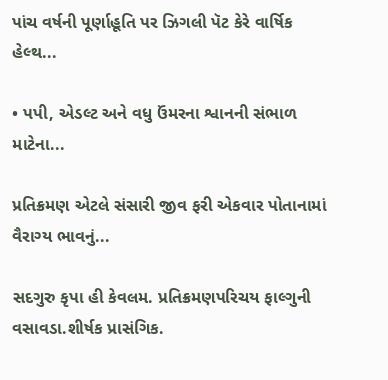પાંચ વર્ષની પૂર્ણાહૂતિ પર ઝિગલી પૅટ કેરે વાર્ષિક હેલ્થ...

• પપી, એડલ્ટ અને વધુ ઉંમરના શ્વાનની સંભાળ માટેના...

પ્રતિક્રમણ એટલે સંસારી જીવ ફરી એકવાર પોતાનામાં વૈરાગ્ય ભાવનું...

સદગુરુ કૃપા હી કેવલમ. પ્રતિક્રમણપરિચય ફાલ્ગુની વસાવડા.શીર્ષક પ્રાસંગિક.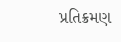પ્રતિક્રમણ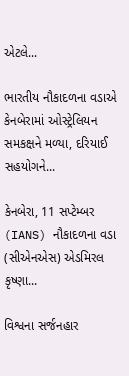એટલે...

ભારતીય નૌકાદળના વડાએ કેનબેરામાં ઓસ્ટ્રેલિયન સમકક્ષને મળ્યા, દરિયાઈ સહયોગને...

કેનબેરા, 11 સપ્ટેમ્બર (IANS) નૌકાદળના વડા (સીએનએસ) એડમિરલ કૃષ્ણા...

વિશ્વના સર્જનહાર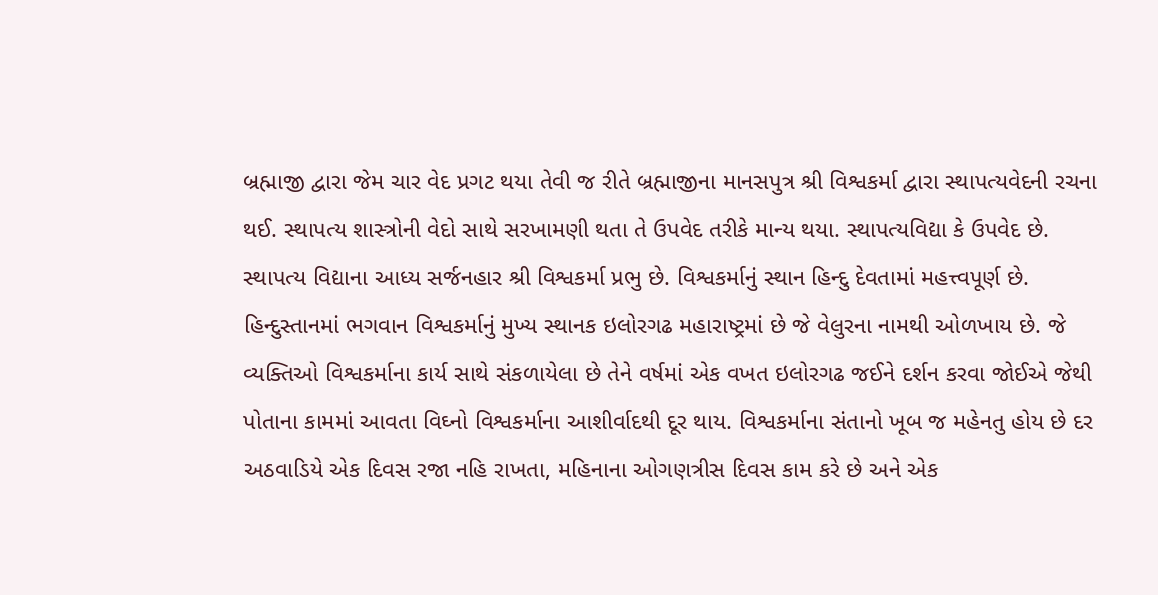બ્રહ્માજી દ્વારા જેમ ચાર વેદ પ્રગટ થયા તેવી જ રીતે બ્રહ્માજીના માનસપુત્ર શ્રી વિશ્વકર્મા દ્વારા સ્થાપત્યવેદની રચના થઈ. સ્થાપત્ય શાસ્ત્રોની વેદો સાથે સરખામણી થતા તે ઉપવેદ તરીકે માન્ય થયા. સ્થાપત્યવિદ્યા કે ઉપવેદ છે. સ્થાપત્ય વિદ્યાના આધ્ય સર્જનહાર શ્રી વિશ્વકર્મા પ્રભુ છે. વિશ્વકર્માનું સ્થાન હિન્દુ દેવતામાં મહત્ત્વપૂર્ણ છે. હિન્દુસ્તાનમાં ભગવાન વિશ્વકર્માનું મુખ્ય સ્થાનક ઇલોરગઢ મહારાષ્ટ્રમાં છે જે વેલુરના નામથી ઓળખાય છે. જે વ્યક્તિઓ વિશ્વકર્માના કાર્ય સાથે સંકળાયેલા છે તેને વર્ષમાં એક વખત ઇલોરગઢ જઈને દર્શન કરવા જોઈએ જેથી પોતાના કામમાં આવતા વિઘ્નો વિશ્વકર્માના આશીર્વાદથી દૂર થાય. વિશ્વકર્માના સંતાનો ખૂબ જ મહેનતુ હોય છે દર અઠવાડિયે એક દિવસ રજા નહિ રાખતા, મહિનાના ઓગણત્રીસ દિવસ કામ કરે છે અને એક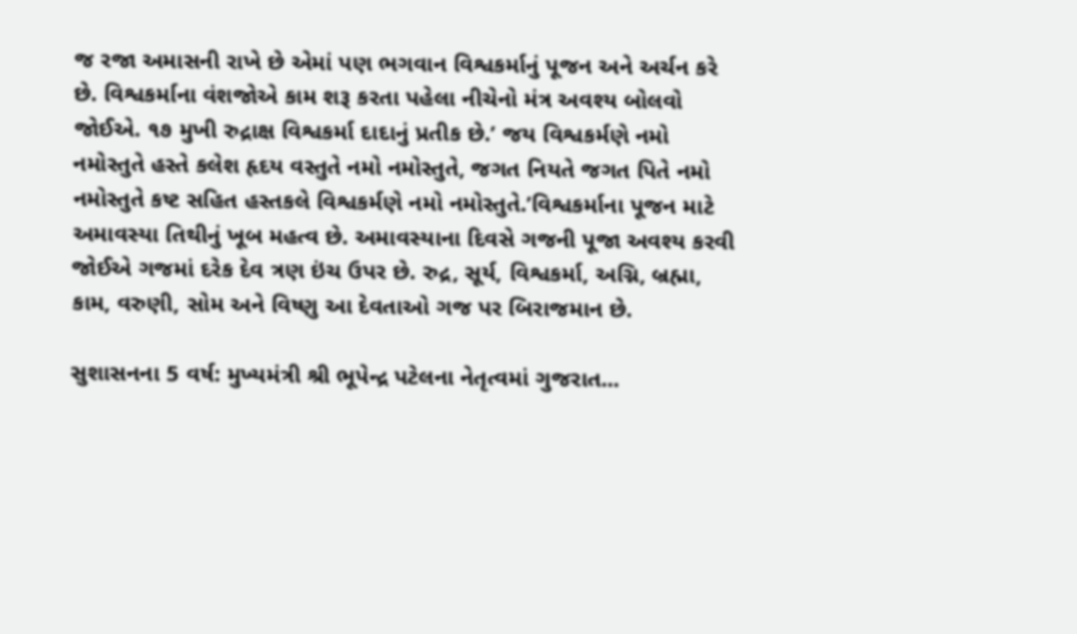જ રજા અમાસની રાખે છે એમાં પણ ભગવાન વિશ્વકર્માનું પૂજન અને અર્ચન કરે છે. વિશ્વકર્માના વંશજોએ કામ શરૂ કરતા પહેલા નીચેનો મંત્ર અવશ્ય બોલવો જોઈએ. ૧૭ મુખી રુદ્રાક્ષ વિશ્વકર્મા દાદાનું પ્રતીક છે.’ જય વિશ્વકર્મણે નમો નમોસ્તુતે હસ્તે કલેશ હૃદય વસ્તુતે નમો નમોસ્તુતે, જગત નિયતે જગત પિતે નમો નમોસ્તુતે કષ્ટ સહિત હસ્તકલે વિશ્વકર્મણે નમો નમોસ્તુતે.’વિશ્વકર્માના પૂજન માટે અમાવસ્યા તિથીનું ખૂબ મહત્વ છે. અમાવસ્યાના દિવસે ગજની પૂજા અવશ્ય કરવી જોઈએ ગજમાં દરેક દેવ ત્રણ ઇંચ ઉપર છે. રુદ્ર, સૂર્ય, વિશ્વકર્મા, અગ્નિ, બ્રહ્મા, કામ, વરુણી, સોમ અને વિષ્ણુ આ દેવતાઓ ગજ પર બિરાજમાન છે.

સુશાસનના 5 વર્ષ: મુખ્યમંત્રી શ્રી ભૂપેન્દ્ર પટેલના નેતૃત્વમાં ગુજરાત...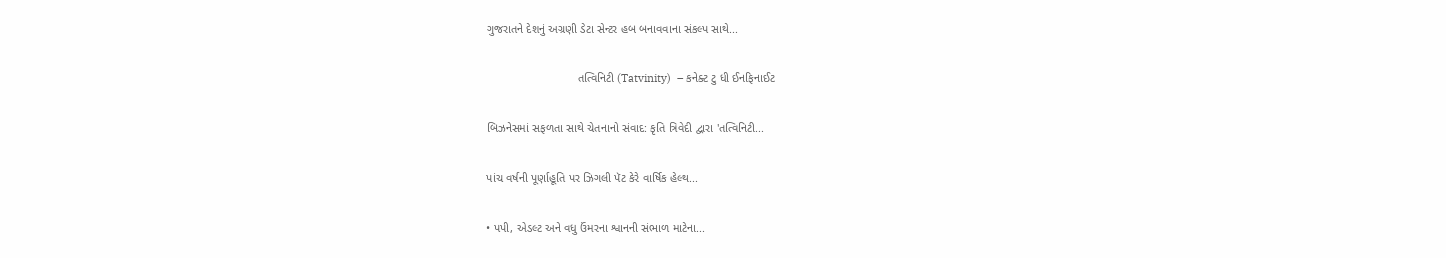ગુજરાતને દેશનું અગ્રણી ડેટા સેન્ટર હબ બનાવવાના સંકલ્પ સાથે...

                            તત્વિનિટી (Tatvinity)  – કનેક્ટ ટુ ધી ઈનફિનાઈટ

બિઝનેસમાં સફળતા સાથે ચેતનાનો સંવાદ: કૃતિ ત્રિવેદી દ્વારા 'તત્વિનિટી...

પાંચ વર્ષની પૂર્ણાહૂતિ પર ઝિગલી પૅટ કેરે વાર્ષિક હેલ્થ...

• પપી, એડલ્ટ અને વધુ ઉંમરના શ્વાનની સંભાળ માટેના...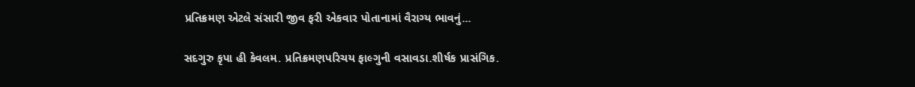પ્રતિક્રમણ એટલે સંસારી જીવ ફરી એકવાર પોતાનામાં વૈરાગ્ય ભાવનું...

સદગુરુ કૃપા હી કેવલમ. પ્રતિક્રમણપરિચય ફાલ્ગુની વસાવડા.શીર્ષક પ્રાસંગિક.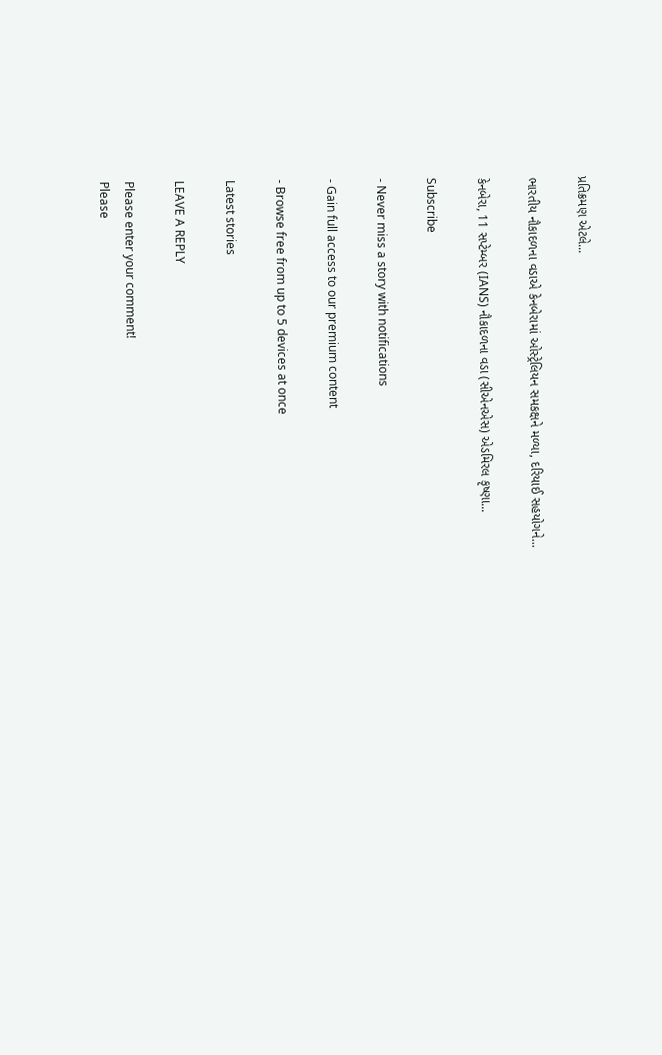પ્રતિક્રમણ એટલે...

ભારતીય નૌકાદળના વડાએ કેનબેરામાં ઓસ્ટ્રેલિયન સમકક્ષને મળ્યા, દરિયાઈ સહયોગને...

કેનબેરા, 11 સપ્ટેમ્બર (IANS) નૌકાદળના વડા (સીએનએસ) એડમિરલ કૃષ્ણા...

Subscribe

- Never miss a story with notifications

- Gain full access to our premium content

- Browse free from up to 5 devices at once

Latest stories

LEAVE A REPLY

Please enter your comment!
Please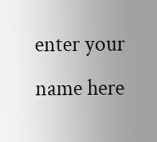enter your name here